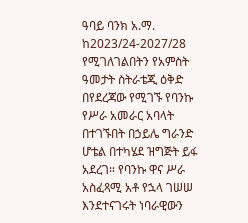ዓባይ ባንክ አ.ማ. ከ2023/24-2027/28 የሚገለገልበትን የአምስት ዓመታት ስትራቴጂ ዕቅድ በየደረጃው የሚገኙ የባንኩ የሥራ አመራር አባላት በተገኙበት በኃይሌ ግራንድ ሆቴል በተካሄደ ዝግጅት ይፋ አደረገ። የባንኩ ዋና ሥራ አስፈጻሚ አቶ የኋላ ገሠሠ እንደተናገሩት ነባራዊውን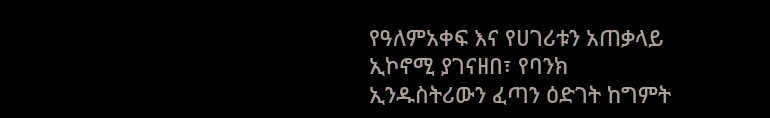የዓለምአቀፍ እና የሀገሪቱን አጠቃላይ ኢኮኖሚ ያገናዘበ፣ የባንክ ኢንዱስትሪውን ፈጣን ዕድገት ከግምት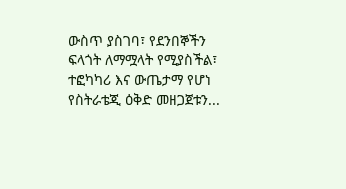ውስጥ ያስገባ፣ የደንበኞችን ፍላጎት ለማሟላት የሚያስችል፣ ተፎካካሪ እና ውጤታማ የሆነ የስትራቴጂ ዕቅድ መዘጋጀቱን...